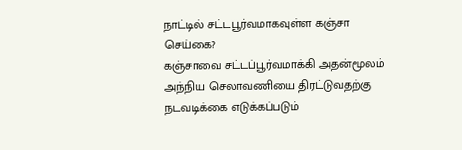நாட்டில் சட்டபூர்வமாகவுள்ள கஞ்சா செய்கை?
கஞ்சாவை சட்டப்பூர்வமாக்கி அதன்மூலம் அந்நிய செலாவணியை திரட்டுவதற்கு நடவடிக்கை எடுக்கப்படும்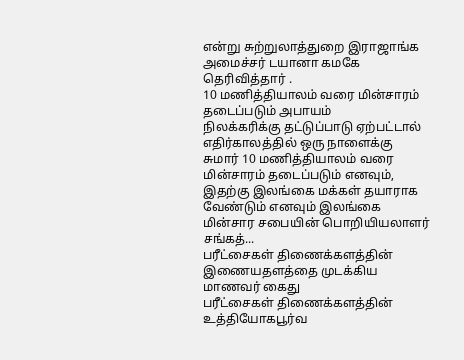என்று சுற்றுலாத்துறை இராஜாங்க அமைச்சர் டயானா கமகே தெரிவித்தார் .
10 மணித்தியாலம் வரை மின்சாரம் தடைப்படும் அபாயம்
நிலக்கரிக்கு தட்டுப்பாடு ஏற்பட்டால் எதிர்காலத்தில் ஒரு நாளைக்கு சுமார் 10 மணித்தியாலம் வரை மின்சாரம் தடைப்படும் எனவும், இதற்கு இலங்கை மக்கள் தயாராக வேண்டும் எனவும் இலங்கை மின்சார சபையின் பொறியியலாளர் சங்கத்...
பரீட்சைகள் திணைக்களத்தின் இணையதளத்தை முடக்கிய மாணவர் கைது
பரீட்சைகள் திணைக்களத்தின் உத்தியோகபூர்வ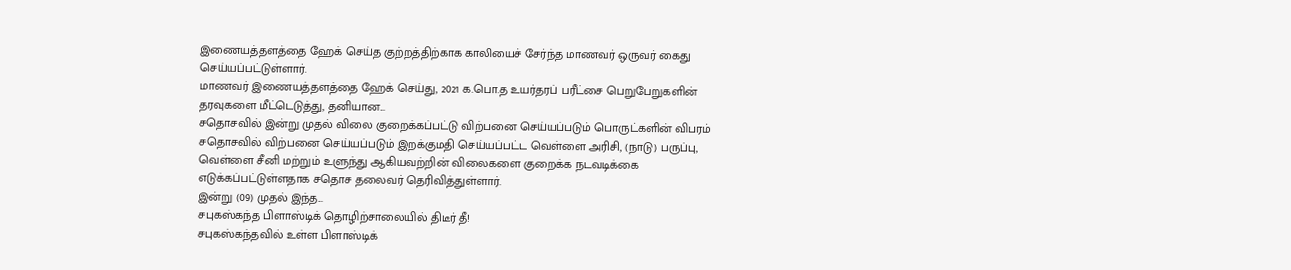இணையத்தளத்தை ஹேக் செய்த குற்றத்திற்காக காலியைச் சேர்ந்த மாணவர் ஒருவர் கைது செய்யப்பட்டுள்ளார்.
மாணவர் இணையத்தளத்தை ஹேக் செய்து, 2021 க.பொ.த உயர்தரப் பரீட்சை பெறுபேறுகளின் தரவுகளை மீட்டெடுத்து, தனியான...
சதொசவில் இன்று முதல் விலை குறைக்கப்பட்டு விற்பனை செய்யப்படும் பொருட்களின் விபரம்
சதொசவில் விற்பனை செய்யப்படும் இறக்குமதி செய்யப்பட்ட வெள்ளை அரிசி, (நாடு) பருப்பு, வெள்ளை சீனி மற்றும் உளுந்து ஆகியவற்றின் விலைகளை குறைக்க நடவடிக்கை எடுக்கப்பட்டுள்ளதாக சதொச தலைவர் தெரிவித்துள்ளார்.
இன்று (09) முதல் இந்த...
சபுகஸ்கந்த பிளாஸ்டிக் தொழிற்சாலையில் திடீர் தீ!
சபுகஸ்கந்தவில் உள்ள பிளாஸ்டிக்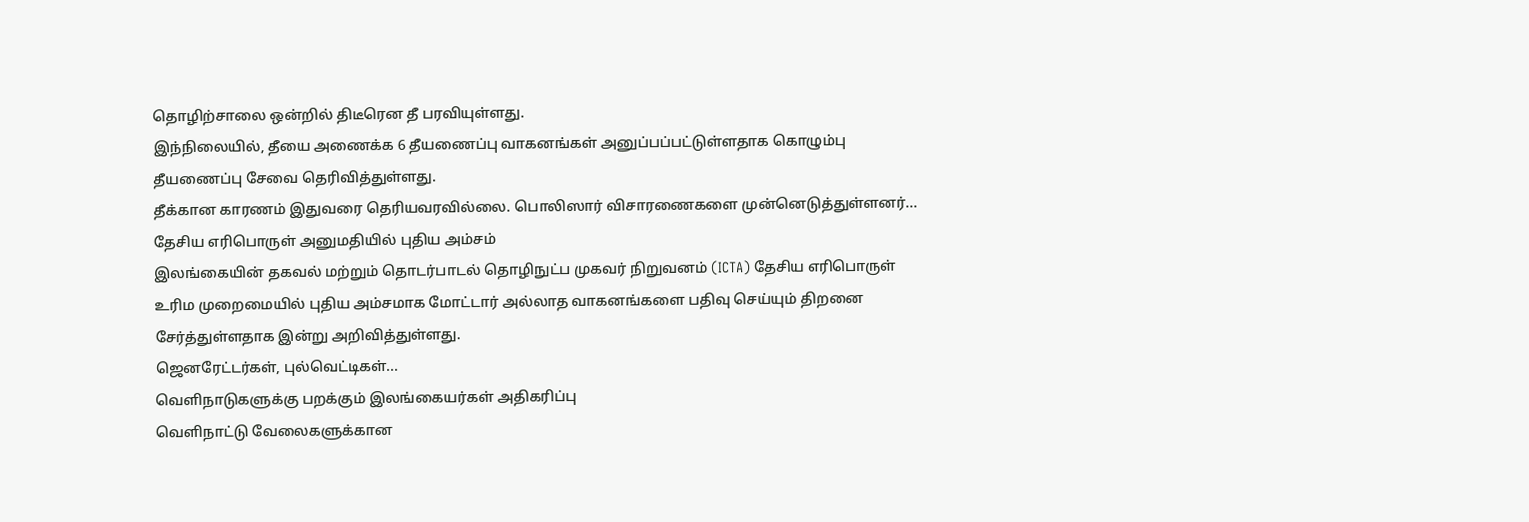தொழிற்சாலை ஒன்றில் திடீரென தீ பரவியுள்ளது.
இந்நிலையில், தீயை அணைக்க 6 தீயணைப்பு வாகனங்கள் அனுப்பப்பட்டுள்ளதாக கொழும்பு தீயணைப்பு சேவை தெரிவித்துள்ளது.
தீக்கான காரணம் இதுவரை தெரியவரவில்லை. பொலிஸார் விசாரணைகளை முன்னெடுத்துள்ளனர்...
தேசிய எரிபொருள் அனுமதியில் புதிய அம்சம்
இலங்கையின் தகவல் மற்றும் தொடர்பாடல் தொழிநுட்ப முகவர் நிறுவனம் (ICTA) தேசிய எரிபொருள் உரிம முறைமையில் புதிய அம்சமாக மோட்டார் அல்லாத வாகனங்களை பதிவு செய்யும் திறனை சேர்த்துள்ளதாக இன்று அறிவித்துள்ளது.
ஜெனரேட்டர்கள், புல்வெட்டிகள்...
வெளிநாடுகளுக்கு பறக்கும் இலங்கையர்கள் அதிகரிப்பு
வெளிநாட்டு வேலைகளுக்கான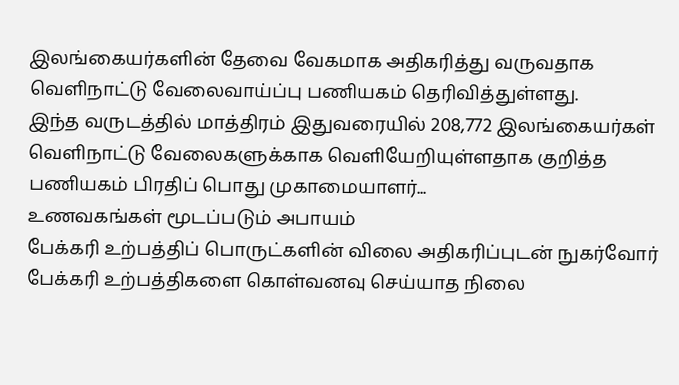இலங்கையர்களின் தேவை வேகமாக அதிகரித்து வருவதாக வெளிநாட்டு வேலைவாய்ப்பு பணியகம் தெரிவித்துள்ளது.
இந்த வருடத்தில் மாத்திரம் இதுவரையில் 208,772 இலங்கையர்கள் வெளிநாட்டு வேலைகளுக்காக வெளியேறியுள்ளதாக குறித்த பணியகம் பிரதிப் பொது முகாமையாளர்...
உணவகங்கள் மூடப்படும் அபாயம்
பேக்கரி உற்பத்திப் பொருட்களின் விலை அதிகரிப்புடன் நுகர்வோர் பேக்கரி உற்பத்திகளை கொள்வனவு செய்யாத நிலை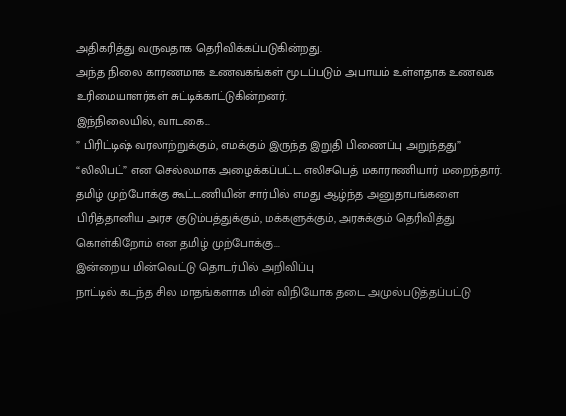அதிகரித்து வருவதாக தெரிவிக்கப்படுகின்றது.
அந்த நிலை காரணமாக உணவகங்கள் மூடப்படும் அபாயம் உள்ளதாக உணவக உரிமையாளர்கள் சுட்டிக்காட்டுகின்றனர்.
இந்நிலையில், வாடகை...
” பிரிட்டிஷ் வரலாற்றுக்கும், எமக்கும் இருந்த இறுதி பிணைப்பு அறுந்தது”
“லிலிபட்” என செல்லமாக அழைக்கப்பட்ட எலிசபெத் மகாராணியார் மறைந்தார். தமிழ் முற்போக்கு கூட்டணியின் சார்பில் எமது ஆழ்ந்த அனுதாபங்களை பிரித்தானிய அரச குடும்பத்துக்கும், மக்களுக்கும், அரசுக்கும் தெரிவித்து கொள்கிறோம் என தமிழ் முற்போக்கு...
இன்றைய மின்வெட்டு தொடர்பில் அறிவிப்பு
நாட்டில் கடந்த சில மாதங்களாக மின் விநியோக தடை அமுல்படுத்தப்பட்டு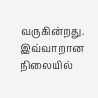வருகின்றது.
இவ்வாறான நிலையில்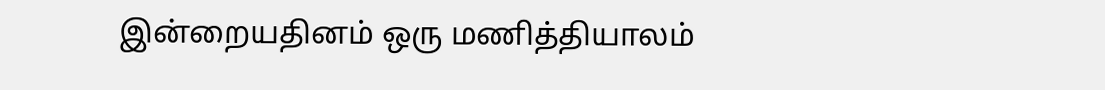இன்றையதினம் ஒரு மணித்தியாலம்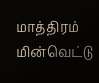மாத்திரம் மின்வெட்டு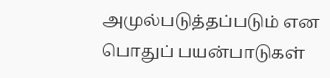அமுல்படுத்தப்படும் என பொதுப் பயன்பாடுகள்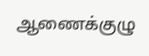ஆணைக்குழு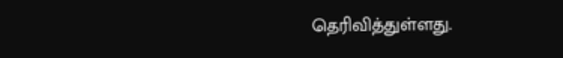தெரிவித்துள்ளது.